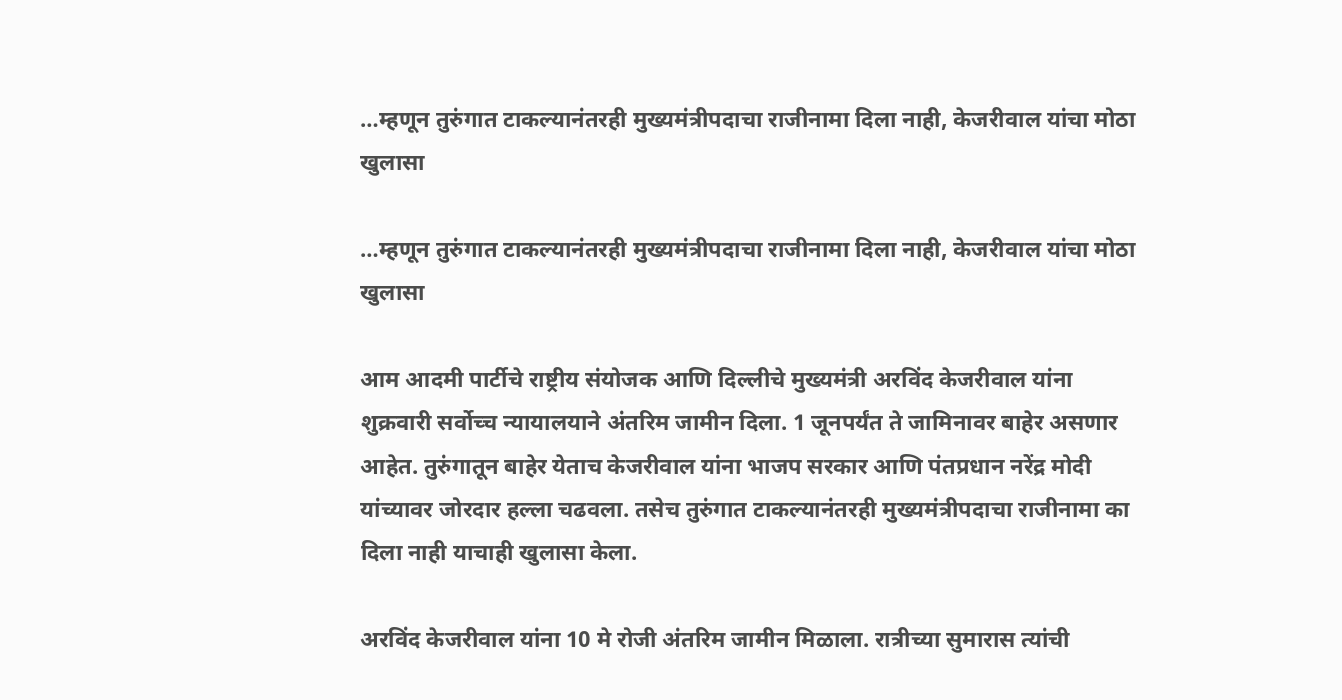…म्हणून तुरुंगात टाकल्यानंतरही मुख्यमंत्रीपदाचा राजीनामा दिला नाही, केजरीवाल यांचा मोठा खुलासा

…म्हणून तुरुंगात टाकल्यानंतरही मुख्यमंत्रीपदाचा राजीनामा दिला नाही, केजरीवाल यांचा मोठा खुलासा

आम आदमी पार्टीचे राष्ट्रीय संयोजक आणि दिल्लीचे मुख्यमंत्री अरविंद केजरीवाल यांना शुक्रवारी सर्वोच्च न्यायालयाने अंतरिम जामीन दिला. 1 जूनपर्यंत ते जामिनावर बाहेर असणार आहेत. तुरुंगातून बाहेर येताच केजरीवाल यांना भाजप सरकार आणि पंतप्रधान नरेंद्र मोदी यांच्यावर जोरदार हल्ला चढवला. तसेच तुरुंगात टाकल्यानंतरही मुख्यमंत्रीपदाचा राजीनामा का दिला नाही याचाही खुलासा केला.

अरविंद केजरीवाल यांना 10 मे रोजी अंतरिम जामीन मिळाला. रात्रीच्या सुमारास त्यांची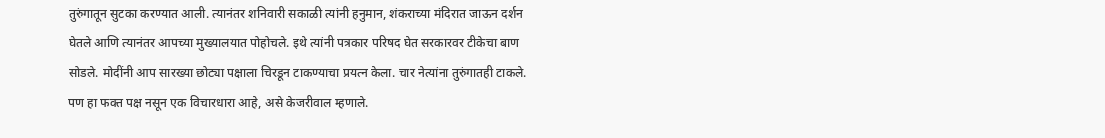तुरुंगातून सुटका करण्यात आली. त्यानंतर शनिवारी सकाळी त्यांनी हनुमान, शंकराच्या मंदिरात जाऊन दर्शन घेतले आणि त्यानंतर आपच्या मुख्यालयात पोहोचले. इथे त्यांनी पत्रकार परिषद घेत सरकारवर टीकेचा बाण सोडले. मोदींनी आप सारख्या छोट्या पक्षाला चिरडून टाकण्याचा प्रयत्न केला. चार नेत्यांना तुरुंगातही टाकले. पण हा फक्त पक्ष नसून एक विचारधारा आहे, असे केजरीवाल म्हणाले.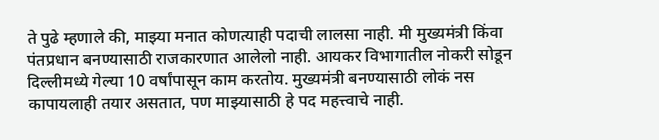ते पुढे म्हणाले की, माझ्या मनात कोणत्याही पदाची लालसा नाही. मी मुख्यमंत्री किंवा पंतप्रधान बनण्यासाठी राजकारणात आलेलो नाही. आयकर विभागातील नोकरी सोडून दिल्लीमध्ये गेल्या 10 वर्षांपासून काम करतोय. मुख्यमंत्री बनण्यासाठी लोकं नस कापायलाही तयार असतात, पण माझ्यासाठी हे पद महत्त्वाचे नाही.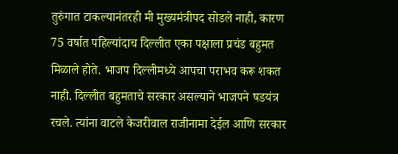तुरुंगात टाकल्यानंतरही मी मुख्यमंत्रीपद सोडले नाही, कारण 75 वर्षात पहिल्यांदाच दिल्लीत एका पक्षाला प्रचंड बहुमत मिळाले होते. भाजप दिल्लीमध्ये आपचा पराभव करू शकत नाही. दिल्लीत बहुमताचे सरकार असल्याने भाजपने षडयंत्र रचले. त्यांना वाटले केजरीवाल राजीनामा देईल आणि सरकार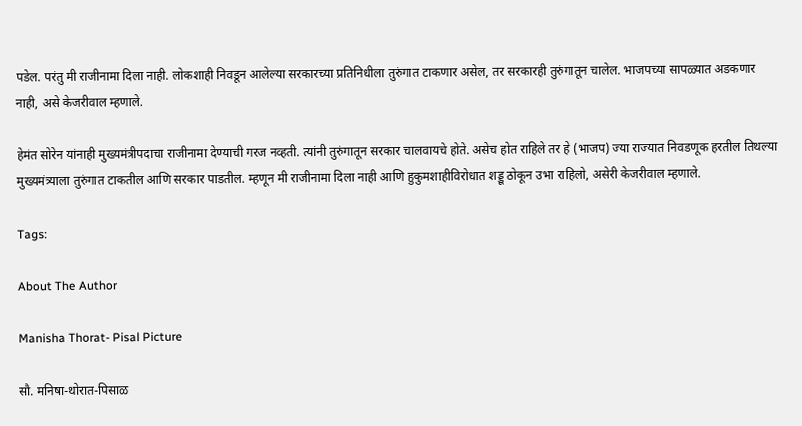पडेल. परंतु मी राजीनामा दिला नाही. लोकशाही निवडून आलेल्या सरकारच्या प्रतिनिधीला तुरुंगात टाकणार असेल, तर सरकारही तुरुंगातून चालेल. भाजपच्या सापळ्यात अडकणार नाही, असे केजरीवाल म्हणाले.

हेमंत सोरेन यांनाही मुख्यमंत्रीपदाचा राजीनामा देण्याची गरज नव्हती. त्यांनी तुरुंगातून सरकार चालवायचे होते. असेच होत राहिले तर हे (भाजप) ज्या राज्यात निवडणूक हरतील तिथल्या मुख्यमंत्र्याला तुरुंगात टाकतील आणि सरकार पाडतील. म्हणून मी राजीनामा दिला नाही आणि हुकुमशाहीविरोधात शड्डू ठोकून उभा राहिलो, असेरी केजरीवाल म्हणाले.

Tags:

About The Author

Manisha Thorat- Pisal Picture

सौ. मनिषा-थोरात-पिसाळ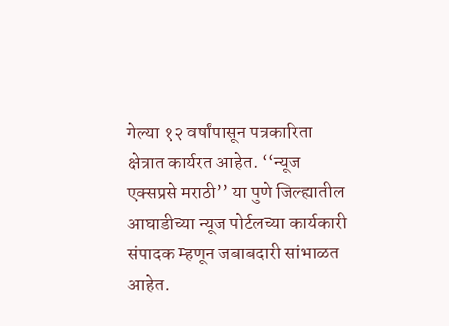गेल्या १२ वर्षांपासून पत्रकारिता क्षेत्रात कार्यरत आहेत. ‘‘न्यूज एक्सप्रसे मराठी’’ या पुणे जिल्ह्यातील आघाडीच्या न्यूज पोर्टलच्या कार्यकारी संपादक म्हणून जबाबदारी सांभाळत आहेत.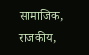सामाजिक, राजकीय,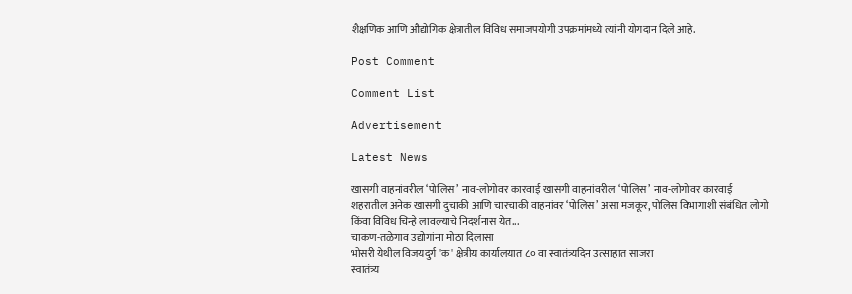शैक्षणिक आणि औद्योगिक क्षेत्रातील विविध समाजपयोगी उपक्रमांमध्ये त्यांनी योगदान दिले आहे.

Post Comment

Comment List

Advertisement

Latest News

खासगी वाहनांवरील ‘पोलिस’ नाव-लोगोवर कारवाई खासगी वाहनांवरील ‘पोलिस’ नाव-लोगोवर कारवाई
शहरातील अनेक खासगी दुचाकी आणि चारचाकी वाहनांवर ‘पोलिस’ असा मजकूर, पोलिस विभागाशी संबंधित लोगो किंवा विविध चिन्हे लावल्याचे निदर्शनास येत...
चाकण-तळेगाव उद्योगांना मोठा दिलासा
भोसरी येथील विजयदुर्ग 'क' क्षेत्रीय कार्यालयात ८० वा स्वातंत्र्यदिन उत्साहात साजरा
स्वातंत्र्य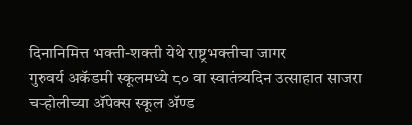दिनानिमित्त भक्ती-शक्ती येथे राष्ट्रभक्तीचा जागर
गुरुवर्य अकॅडमी स्कूलमध्ये ८० वा स्वातंत्र्यदिन उत्साहात साजरा
चऱ्होलीच्या अ‍ॅपेक्स स्कूल अ‍ॅण्ड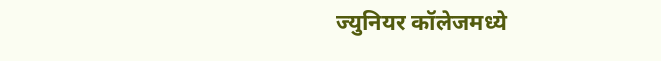ज्युनियर कॉलेजमध्ये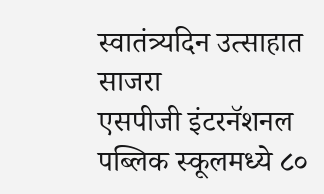स्वातंत्र्यदिन उत्साहात साजरा
एसपीजी इंटरनॅशनल पब्लिक स्कूलमध्ये ८०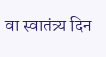वा स्वातंत्र्य दिन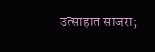उत्साहात साजरा;